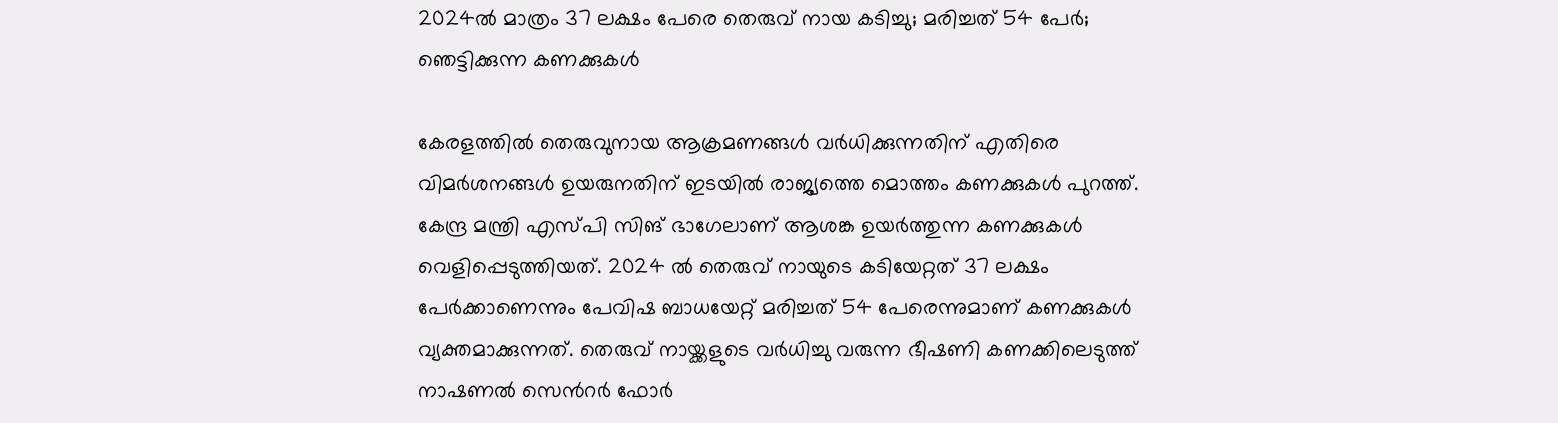2024ൽ മാത്രം 37 ലക്ഷം പേരെ തെരുവ് നായ കടിച്ചു; മരിച്ചത് 54 പേർ; ഞെട്ടിക്കുന്ന കണക്കുകൾ

കേരളത്തിൽ തെരുവുനായ ആക്രമണങ്ങൾ വർധിക്കുന്നതിന് എതിരെ വിമർശനങ്ങൾ ഉയരുനതിന് ഇടയിൽ രാജ്യത്തെ മൊത്തം കണക്കുകൾ പുറത്ത്. കേന്ദ്ര മന്ത്രി എസ്പി സിങ് ഭാഗേലാണ് ആശങ്ക ഉയർത്തുന്ന കണക്കുകൾ വെളിപ്പെടുത്തിയത്. 2024 ൽ തെരുവ് നായുടെ കടിയേറ്റത് 37 ലക്ഷം പേർക്കാണെന്നും പേവിഷ ബാധയേറ്റ് മരിച്ചത് 54 പേരെന്നുമാണ് കണക്കുകൾ വ്യക്തമാക്കുന്നത്. തെരുവ് നായ്ക്കളുടെ വർധിച്ചു വരുന്ന ഭീഷണി കണക്കിലെടുത്ത് നാഷണൽ സെന്‍റർ ഫോർ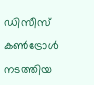ഡിസീസ് കൺട്രോൾ നടത്തിയ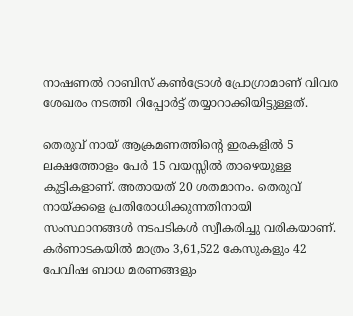നാഷണൽ റാബിസ് കൺട്രോൾ പ്രോഗ്രാമാണ് വിവര ശേഖരം നടത്തി റിപ്പോർട്ട് തയ്യാറാക്കിയിട്ടുള്ളത്.

തെരുവ് നായ് ആക്രമണത്തിന്‍റെ ഇരകളിൽ 5 ലക്ഷത്തോളം പേർ 15 വയസ്സിൽ താഴെയുള്ള കുട്ടികളാണ്. അതായത് 20 ശതമാനം. തെരുവ് നായ്ക്കളെ പ്രതിരോധിക്കുന്നതിനായി സംസ്ഥാനങ്ങൾ നടപടികൾ സ്വീകരിച്ചു വരികയാണ്. കർണാടകയിൽ മാത്രം 3,61,522 കേസുകളും 42 പേവിഷ ബാധ മരണങ്ങളും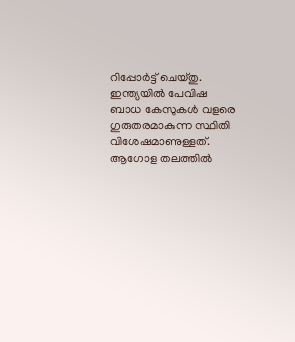റിപ്പോർട്ട് ചെയ്തു. ഇന്ത്യയിൽ പേവിഷ ബാധ കേസുകൾ വളരെ ഗുരുതരമാകുന്ന സ്ഥിതി വിശേഷമാണുള്ളത്. ആഗോള തലത്തിൽ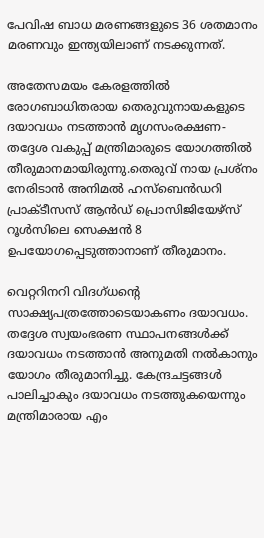പേവിഷ ബാധ മരണങ്ങളുടെ 36 ശതമാനം മരണവും ഇന്ത്യയിലാണ് നടക്കുന്നത്.

അതേസമയം കേരളത്തിൽ രോഗബാധിതരായ തെരുവുനായകളുടെ ദയാവധം നടത്താൻ മൃഗസംരക്ഷണ- തദ്ദേശ വകുപ്പ് മന്ത്രിമാരുടെ യോഗത്തിൽ തീരുമാനമായിരുന്നു.തെരുവ് നായ പ്രശ്‌നം നേരിടാൻ അനിമൽ ഹസ്ബെൻ‍ഡറി പ്രാക്‌ടീസസ് ആൻ‍ഡ് പ്രൊസിജിയേഴ്‌സ് റൂൾസിലെ സെക്ഷൻ‍ 8 ഉപയോഗപ്പെടുത്താനാണ് തീരുമാനം.

വെറ്ററിനറി വിദഗ്ധന്റെ സാക്ഷ്യപത്രത്തോടെയാകണം ദയാവധം. തദ്ദേശ സ്വയംഭരണ സ്ഥാപനങ്ങൾക്ക് ദയാവധം നടത്താൻ അനുമതി നൽകാനും യോഗം തീരുമാനിച്ചു. കേന്ദ്രചട്ടങ്ങൾ പാലിച്ചാകും ദയാവധം നടത്തുകയെന്നും മന്ത്രിമാരായ എം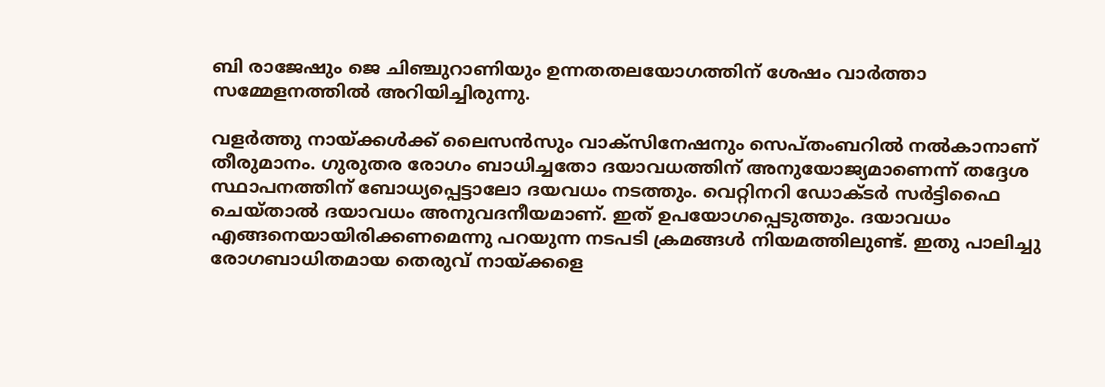ബി രാജേഷും ജെ ചിഞ്ചുറാണിയും ഉന്നതതലയോഗത്തിന് ശേഷം വാർത്താ സമ്മേളനത്തിൽ അറിയിച്ചിരുന്നു.

വളർത്തു നായ്ക്കൾക്ക് ലൈസൻ‍സും വാക്സിനേഷനും സെപ്‌തംബറിൽ നല്‍കാനാണ് തീരുമാനം. ഗുരുതര രോഗം ബാധിച്ചതോ ദയാവധത്തിന് അനുയോജ്യമാണെന്ന് തദ്ദേശ സ്ഥാപനത്തിന് ബോധ്യപ്പെട്ടാലോ ദയവധം നടത്തും. വെറ്റിനറി ഡോക്ടർ സർട്ടിഫൈ ചെയ്താൽ ദയാവധം അനുവദനീയമാണ്. ഇത് ഉപയോഗപ്പെടുത്തും. ദയാവധം എങ്ങനെയായിരിക്കണമെന്നു പറയുന്ന നടപടി ക്രമങ്ങൾ നിയമത്തിലുണ്ട്. ഇതു പാലിച്ചു രോഗബാധിതമായ തെരുവ് നായ്ക്കളെ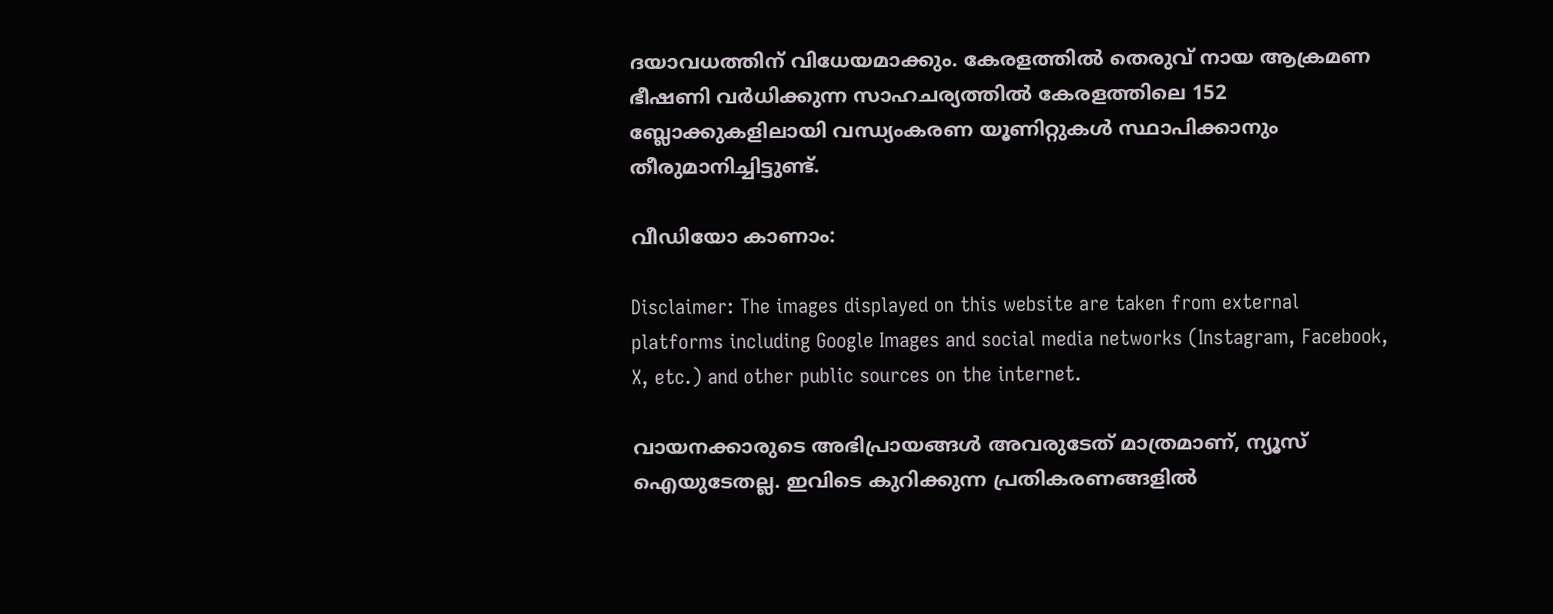ദയാവധത്തിന് വിധേയമാക്കും. കേരളത്തിൽ തെരുവ് നായ ആക്രമണ ഭീഷണി വർധിക്കുന്ന സാഹചര്യത്തിൽ കേരളത്തിലെ 152 ബ്ലോക്കുകളിലായി വന്ധ്യംകരണ യൂണിറ്റുകൾ സ്ഥാപിക്കാനും തീരുമാനിച്ചിട്ടുണ്ട്.

വീഡിയോ കാണാം:

Disclaimer: The images displayed on this website are taken from external platforms including Google Images and social media networks (Instagram, Facebook, X, etc.) and other public sources on the internet.

വായനക്കാരുടെ അഭിപ്രായങ്ങള്‍ അവരുടേത് മാത്രമാണ്, ന്യൂസ് ഐയുടേതല്ല. ഇവിടെ കുറിക്കുന്ന പ്രതികരണങ്ങളിൽ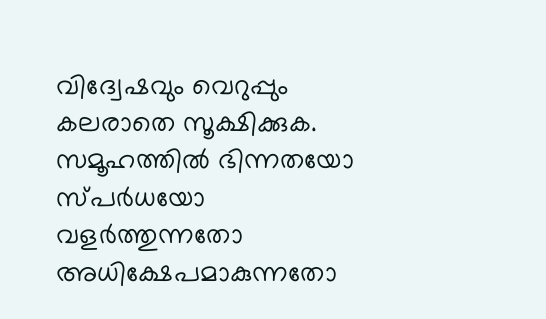വിദ്വേഷവും വെറുപ്പും കലരാതെ സൂക്ഷിക്കുക. സമൂഹത്തിൽ ഭിന്നതയോ സ്പർധയോ വളർത്തുന്നതോ അധിക്ഷേപമാകുന്നതോ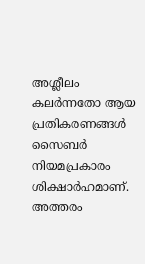അശ്ലീലം കലർന്നതോ ആയ പ്രതികരണങ്ങൾ സൈബർ നിയമപ്രകാരം ശിക്ഷാർഹമാണ്. അത്തരം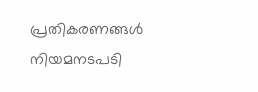പ്രതികരണങ്ങൾ നിയമനടപടി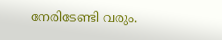നേരിടേണ്ടി വരും.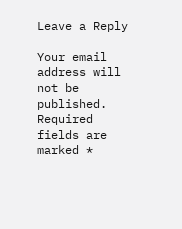Leave a Reply

Your email address will not be published. Required fields are marked *